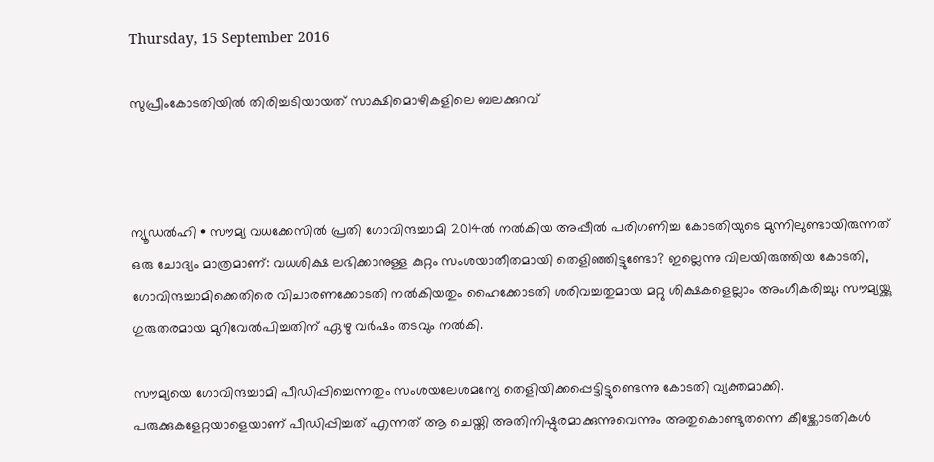Thursday, 15 September 2016

സുപ്രീംകോടതിയില്‍ തിരിച്ചടിയായത് സാക്ഷിമൊഴികളിലെ ബലക്കുറവ്



ന്യൂഡല്‍ഹി • സൗമ്യ വധക്കേസില്‍ പ്രതി ഗോവിന്ദച്ചാമി 2014ല്‍ നല്‍കിയ അപ്പീല്‍ പരിഗണിച്ച കോടതിയുടെ മുന്നിലുണ്ടായിരുന്നത് ഒരു ചോദ്യം മാത്രമാണ്: വധശിക്ഷ ലഭിക്കാനുള്ള കുറ്റം സംശയാതീതമായി തെളിഞ്ഞിട്ടുണ്ടോ? ഇല്ലെന്നു വിലയിരുത്തിയ കോടതി, ഗോവിന്ദച്ചാമിക്കെതിരെ വിചാരണക്കോടതി നല്‍കിയതും ഹൈക്കോടതി ശരിവച്ചതുമായ മറ്റു ശിക്ഷകളെല്ലാം അംഗീകരിച്ചു; സൗമ്യയ്ക്കു ഗുരുതരമായ മുറിവേല്‍പിച്ചതിന് ഏഴു വര്‍ഷം തടവും നല്‍കി.

സൗമ്യയെ ഗോവിന്ദച്ചാമി പീഡിപ്പിച്ചെന്നതും സംശയലേശമന്യേ തെളിയിക്കപ്പെട്ടിട്ടുണ്ടെന്നു കോടതി വ്യക്തമാക്കി. പരുക്കുകളേറ്റയാളെയാണ് പീഡിപ്പിച്ചത് എന്നത് ആ ചെയ്തി അതിനിഷ്ഠുരമാക്കുന്നുവെന്നും അതുകൊണ്ടുതന്നെ കീഴ്ക്കോടതികള്‍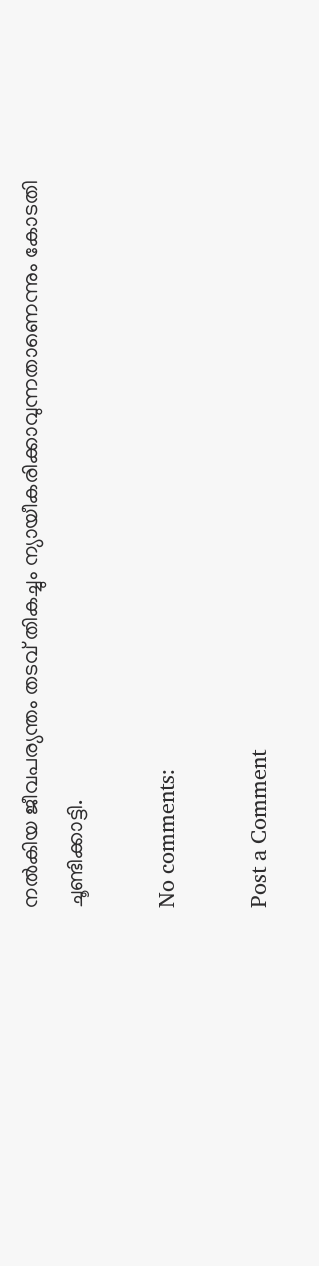നല്‍കിയ ജീവപര്യന്തം തടവ് തികച്ചും ന്യായീകരിക്കാവുന്നതാണെന്നും കോടതി ചൂണ്ടിക്കാട്ടി.

No comments:

Post a Comment